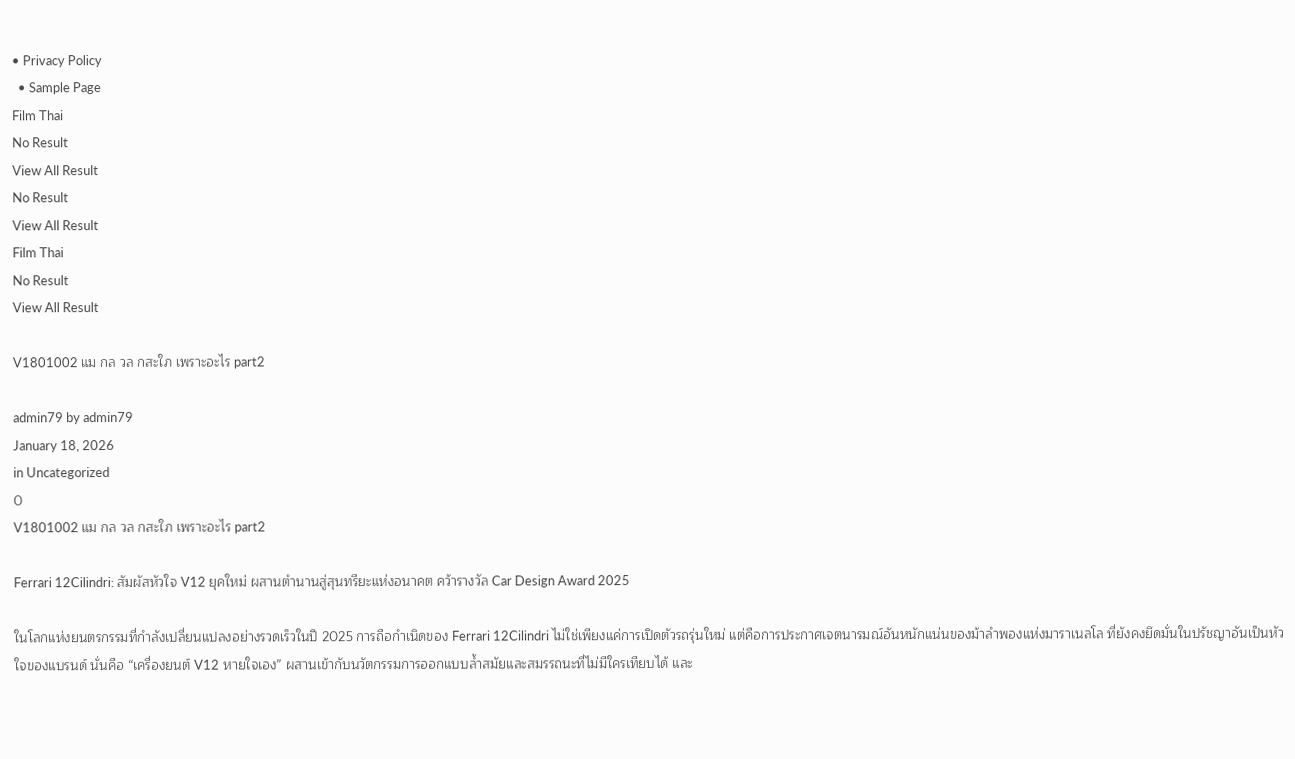• Privacy Policy
  • Sample Page
Film Thai
No Result
View All Result
No Result
View All Result
Film Thai
No Result
View All Result

V1801002 แม กล วล กสะใภ เพราะอะไร part2

admin79 by admin79
January 18, 2026
in Uncategorized
0
V1801002 แม กล วล กสะใภ เพราะอะไร part2

Ferrari 12Cilindri: สัมผัสหัวใจ V12 ยุคใหม่ ผสานตำนานสู่สุนทรียะแห่งอนาคต คว้ารางวัล Car Design Award 2025

ในโลกแห่งยนตรกรรมที่กำลังเปลี่ยนแปลงอย่างรวดเร็วในปี 2025 การถือกำเนิดของ Ferrari 12Cilindri ไม่ใช่เพียงแค่การเปิดตัวรถรุ่นใหม่ แต่คือการประกาศเจตนารมณ์อันหนักแน่นของม้าลำพองแห่งมาราเนลโล ที่ยังคงยึดมั่นในปรัชญาอันเป็นหัวใจของแบรนด์ นั่นคือ “เครื่องยนต์ V12 หายใจเอง” ผสานเข้ากับนวัตกรรมการออกแบบล้ำสมัยและสมรรถนะที่ไม่มีใครเทียบได้ และ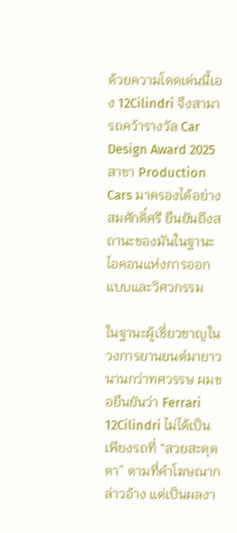ด้วยความโดดเด่นนี้เอง 12Cilindri จึงสามารถคว้ารางวัล Car Design Award 2025 สาขา Production Cars มาครองได้อย่างสมศักดิ์ศรี ยืนยันถึงสถานะของมันในฐานะไอคอนแห่งการออกแบบและวิศวกรรม

ในฐานะผู้เชี่ยวชาญในวงการยานยนต์มายาวนานกว่าทศวรรษ ผมขอยืนยันว่า Ferrari 12Cilindri ไม่ได้เป็นเพียงรถที่ “สวยสะดุดตา” ตามที่คำโฆษณากล่าวอ้าง แต่เป็นผลงา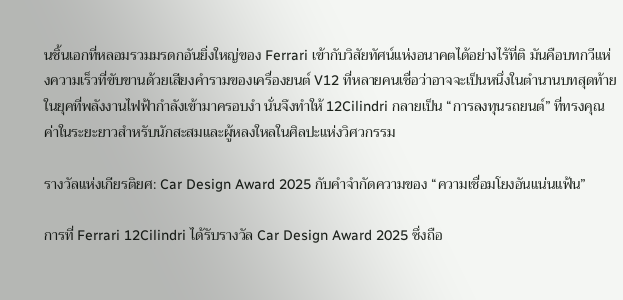นชิ้นเอกที่หลอมรวมมรดกอันยิ่งใหญ่ของ Ferrari เข้ากับวิสัยทัศน์แห่งอนาคตได้อย่างไร้ที่ติ มันคือบทกวีแห่งความเร็วที่ขับขานด้วยเสียงคำรามของเครื่องยนต์ V12 ที่หลายคนเชื่อว่าอาจจะเป็นหนึ่งในตำนานบทสุดท้ายในยุคที่พลังงานไฟฟ้ากำลังเข้ามาครอบงำ นั่นจึงทำให้ 12Cilindri กลายเป็น “การลงทุนรถยนต์” ที่ทรงคุณค่าในระยะยาวสำหรับนักสะสมและผู้หลงใหลในศิลปะแห่งวิศวกรรม

รางวัลแห่งเกียรติยศ: Car Design Award 2025 กับคำจำกัดความของ “ความเชื่อมโยงอันแน่นแฟ้น”

การที่ Ferrari 12Cilindri ได้รับรางวัล Car Design Award 2025 ซึ่งถือ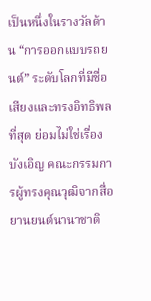เป็นหนึ่งในรางวัลด้าน “การออกแบบรถยนต์” ระดับโลกที่มีชื่อเสียงและทรงอิทธิพลที่สุด ย่อมไม่ใช่เรื่องบังเอิญ คณะกรรมการผู้ทรงคุณวุฒิจากสื่อยานยนต์นานาชาติ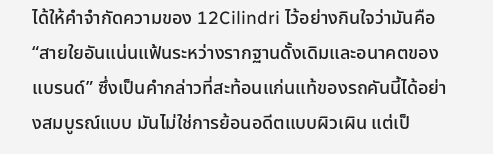ได้ให้คำจำกัดความของ 12Cilindri ไว้อย่างกินใจว่ามันคือ “สายใยอันแน่นแฟ้นระหว่างรากฐานดั้งเดิมและอนาคตของแบรนด์” ซึ่งเป็นคำกล่าวที่สะท้อนแก่นแท้ของรถคันนี้ได้อย่างสมบูรณ์แบบ มันไม่ใช่การย้อนอดีตแบบผิวเผิน แต่เป็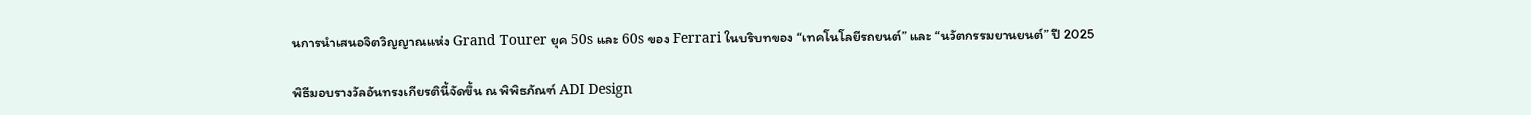นการนำเสนอจิตวิญญาณแห่ง Grand Tourer ยุค 50s และ 60s ของ Ferrari ในบริบทของ “เทคโนโลยีรถยนต์” และ “นวัตกรรมยานยนต์” ปี 2025

พิธีมอบรางวัลอันทรงเกียรตินี้จัดขึ้น ณ พิพิธภัณฑ์ ADI Design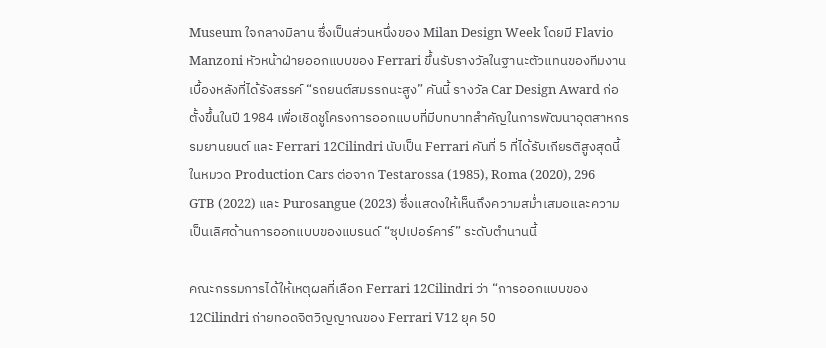Museum ใจกลางมิลาน ซึ่งเป็นส่วนหนึ่งของ Milan Design Week โดยมี Flavio Manzoni หัวหน้าฝ่ายออกแบบของ Ferrari ขึ้นรับรางวัลในฐานะตัวแทนของทีมงานเบื้องหลังที่ได้รังสรรค์ “รถยนต์สมรรถนะสูง” คันนี้ รางวัล Car Design Award ก่อตั้งขึ้นในปี 1984 เพื่อเชิดชูโครงการออกแบบที่มีบทบาทสำคัญในการพัฒนาอุตสาหกรรมยานยนต์ และ Ferrari 12Cilindri นับเป็น Ferrari คันที่ 5 ที่ได้รับเกียรติสูงสุดนี้ในหมวด Production Cars ต่อจาก Testarossa (1985), Roma (2020), 296 GTB (2022) และ Purosangue (2023) ซึ่งแสดงให้เห็นถึงความสม่ำเสมอและความเป็นเลิศด้านการออกแบบของแบรนด์ “ซุปเปอร์คาร์” ระดับตำนานนี้

คณะกรรมการได้ให้เหตุผลที่เลือก Ferrari 12Cilindri ว่า “การออกแบบของ 12Cilindri ถ่ายทอดจิตวิญญาณของ Ferrari V12 ยุค 50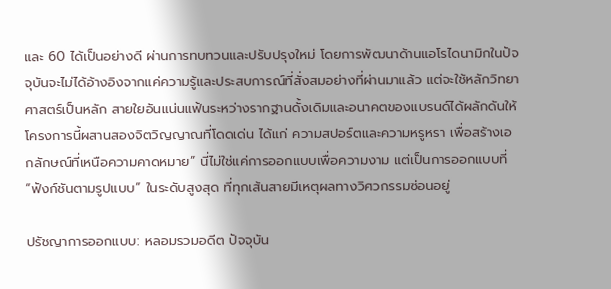และ 60 ได้เป็นอย่างดี ผ่านการทบทวนและปรับปรุงใหม่ โดยการพัฒนาด้านแอโรไดนามิกในปัจจุบันจะไม่ได้อ้างอิงจากแค่ความรู้และประสบการณ์ที่สั่งสมอย่างที่ผ่านมาแล้ว แต่จะใช้หลักวิทยาศาสตร์เป็นหลัก สายใยอันแน่นแฟ้นระหว่างรากฐานดั้งเดิมและอนาคตของแบรนด์ได้ผลักดันให้โครงการนี้ผสานสองจิตวิญญาณที่โดดเด่น ได้แก่ ความสปอร์ตและความหรูหรา เพื่อสร้างเอกลักษณ์ที่เหนือความคาดหมาย” นี่ไม่ใช่แค่การออกแบบเพื่อความงาม แต่เป็นการออกแบบที่ “ฟังก์ชันตามรูปแบบ” ในระดับสูงสุด ที่ทุกเส้นสายมีเหตุผลทางวิศวกรรมซ่อนอยู่

ปรัชญาการออกแบบ: หลอมรวมอดีต ปัจจุบัน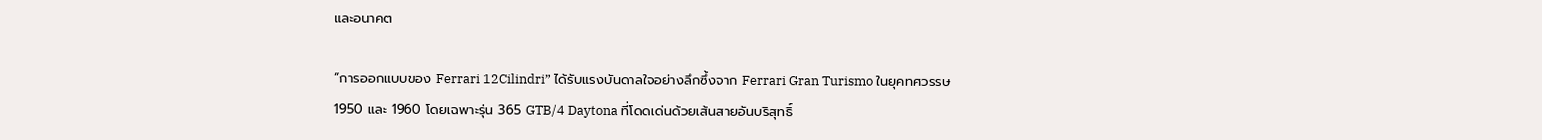และอนาคต

“การออกแบบของ Ferrari 12Cilindri” ได้รับแรงบันดาลใจอย่างลึกซึ้งจาก Ferrari Gran Turismo ในยุคทศวรรษ 1950 และ 1960 โดยเฉพาะรุ่น 365 GTB/4 Daytona ที่โดดเด่นด้วยเส้นสายอันบริสุทธิ์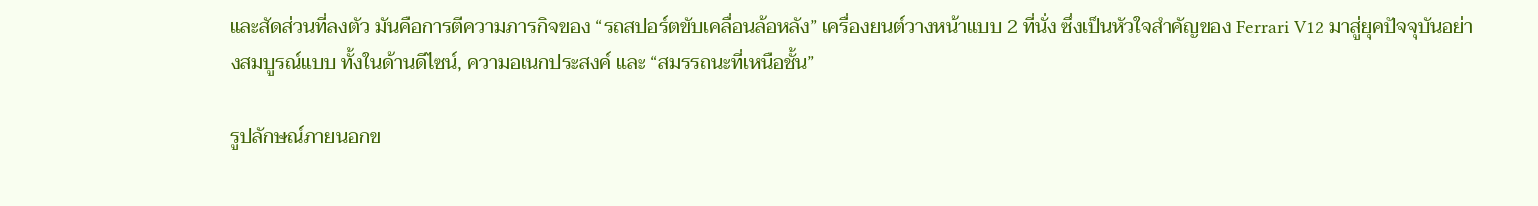และสัดส่วนที่ลงตัว มันคือการตีความภารกิจของ “รถสปอร์ตขับเคลื่อนล้อหลัง” เครื่องยนต์วางหน้าแบบ 2 ที่นั่ง ซึ่งเป็นหัวใจสำคัญของ Ferrari V12 มาสู่ยุคปัจจุบันอย่างสมบูรณ์แบบ ทั้งในด้านดีไซน์, ความอเนกประสงค์ และ “สมรรถนะที่เหนือชั้น”

รูปลักษณ์ภายนอกข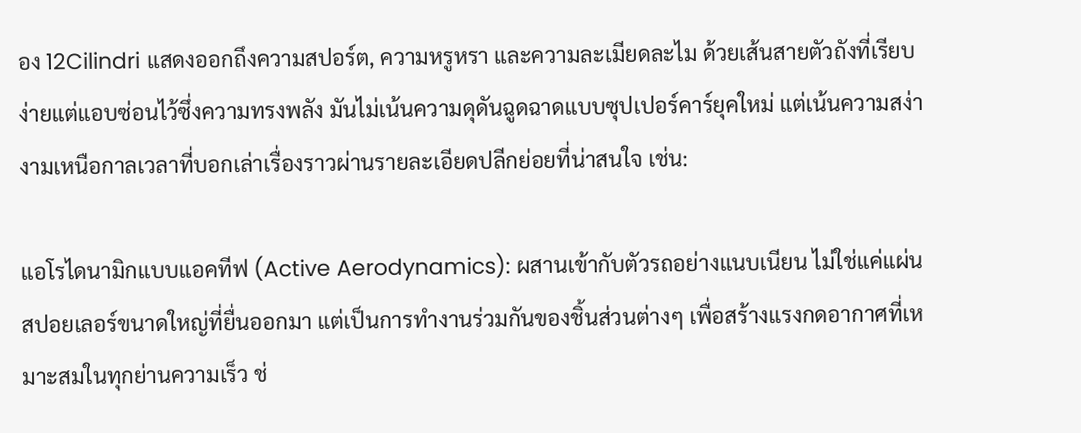อง 12Cilindri แสดงออกถึงความสปอร์ต, ความหรูหรา และความละเมียดละไม ด้วยเส้นสายตัวถังที่เรียบง่ายแต่แอบซ่อนไว้ซึ่งความทรงพลัง มันไม่เน้นความดุดันฉูดฉาดแบบซุปเปอร์คาร์ยุคใหม่ แต่เน้นความสง่างามเหนือกาลเวลาที่บอกเล่าเรื่องราวผ่านรายละเอียดปลีกย่อยที่น่าสนใจ เช่น:

แอโรไดนามิกแบบแอคทีฟ (Active Aerodynamics): ผสานเข้ากับตัวรถอย่างแนบเนียน ไม่ใช่แค่แผ่นสปอยเลอร์ขนาดใหญ่ที่ยื่นออกมา แต่เป็นการทำงานร่วมกันของชิ้นส่วนต่างๆ เพื่อสร้างแรงกดอากาศที่เหมาะสมในทุกย่านความเร็ว ช่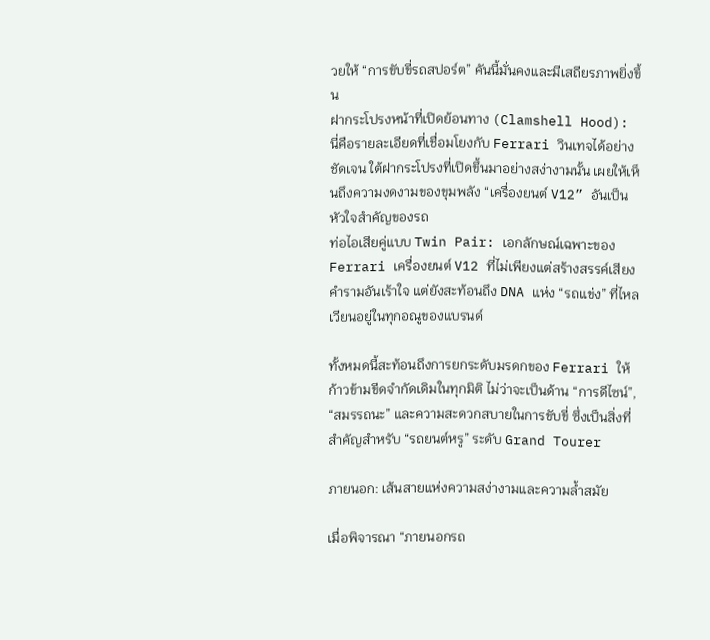วยให้ “การขับขี่รถสปอร์ต” คันนี้มั่นคงและมีเสถียรภาพยิ่งขึ้น
ฝากระโปรงหน้าที่เปิดย้อนทาง (Clamshell Hood): นี่คือรายละเอียดที่เชื่อมโยงกับ Ferrari วินเทจได้อย่างชัดเจน ใต้ฝากระโปรงที่เปิดขึ้นมาอย่างสง่างามนั้น เผยให้เห็นถึงความงดงามของขุมพลัง “เครื่องยนต์ V12” อันเป็นหัวใจสำคัญของรถ
ท่อไอเสียคู่แบบ Twin Pair: เอกลักษณ์เฉพาะของ Ferrari เครื่องยนต์ V12 ที่ไม่เพียงแต่สร้างสรรค์เสียงคำรามอันเร้าใจ แต่ยังสะท้อนถึง DNA แห่ง “รถแข่ง” ที่ไหลเวียนอยู่ในทุกอณูของแบรนด์

ทั้งหมดนี้สะท้อนถึงการยกระดับมรดกของ Ferrari ให้ก้าวข้ามขีดจำกัดเดิมในทุกมิติ ไม่ว่าจะเป็นด้าน “การดีไซน์”, “สมรรถนะ” และความสะดวกสบายในการขับขี่ ซึ่งเป็นสิ่งที่สำคัญสำหรับ “รถยนต์หรู” ระดับ Grand Tourer

ภายนอก: เส้นสายแห่งความสง่างามและความล้ำสมัย

เมื่อพิจารณา “ภายนอกรถ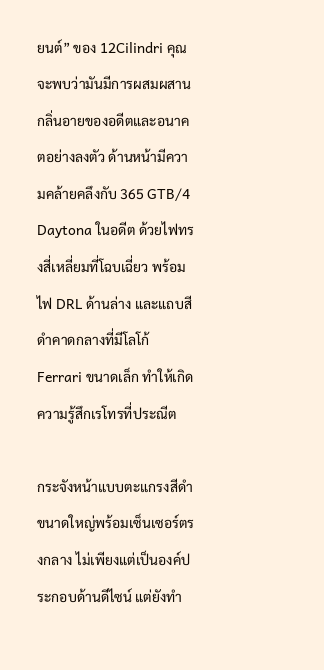ยนต์” ของ 12Cilindri คุณจะพบว่ามันมีการผสมผสานกลิ่นอายของอดีตและอนาคตอย่างลงตัว ด้านหน้ามีความคล้ายคลึงกับ 365 GTB/4 Daytona ในอดีต ด้วยไฟทรงสี่เหลี่ยมที่โฉบเฉี่ยว พร้อมไฟ DRL ด้านล่าง และแถบสีดำคาดกลางที่มีโลโก้ Ferrari ขนาดเล็ก ทำให้เกิดความรู้สึกเรโทรที่ประณีต

กระจังหน้าแบบตะแกรงสีดำขนาดใหญ่พร้อมเซ็นเซอร์ตรงกลาง ไม่เพียงแต่เป็นองค์ประกอบด้านดีไซน์ แต่ยังทำ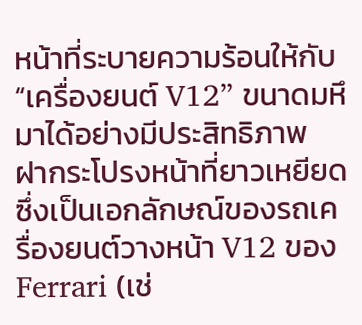หน้าที่ระบายความร้อนให้กับ “เครื่องยนต์ V12” ขนาดมหึมาได้อย่างมีประสิทธิภาพ ฝากระโปรงหน้าที่ยาวเหยียด ซึ่งเป็นเอกลักษณ์ของรถเครื่องยนต์วางหน้า V12 ของ Ferrari (เช่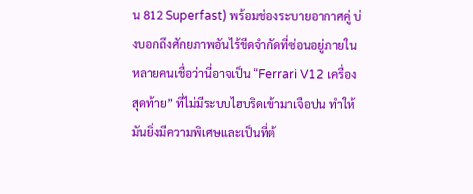น 812 Superfast) พร้อมช่องระบายอากาศคู่ บ่งบอกถึงศักยภาพอันไร้ขีดจำกัดที่ซ่อนอยู่ภายใน หลายคนเชื่อว่านี่อาจเป็น “Ferrari V12 เครื่องสุดท้าย” ที่ไม่มีระบบไฮบริดเข้ามาเจือปน ทำให้มันยิ่งมีความพิเศษและเป็นที่ต้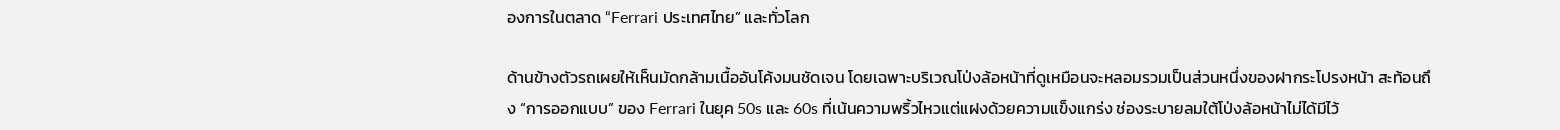องการในตลาด “Ferrari ประเทศไทย” และทั่วโลก

ด้านข้างตัวรถเผยให้เห็นมัดกล้ามเนื้ออันโค้งมนชัดเจน โดยเฉพาะบริเวณโป่งล้อหน้าที่ดูเหมือนจะหลอมรวมเป็นส่วนหนึ่งของฝากระโปรงหน้า สะท้อนถึง “การออกแบบ” ของ Ferrari ในยุค 50s และ 60s ที่เน้นความพริ้วไหวแต่แฝงด้วยความแข็งแกร่ง ช่องระบายลมใต้โป่งล้อหน้าไม่ได้มีไว้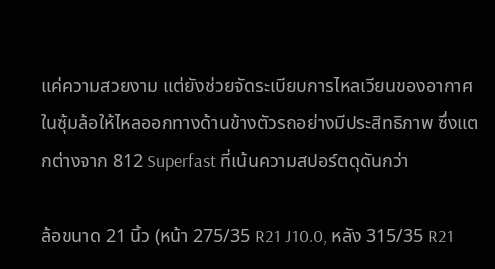แค่ความสวยงาม แต่ยังช่วยจัดระเบียบการไหลเวียนของอากาศในซุ้มล้อให้ไหลออกทางด้านข้างตัวรถอย่างมีประสิทธิภาพ ซึ่งแตกต่างจาก 812 Superfast ที่เน้นความสปอร์ตดุดันกว่า

ล้อขนาด 21 นิ้ว (หน้า 275/35 R21 J10.0, หลัง 315/35 R21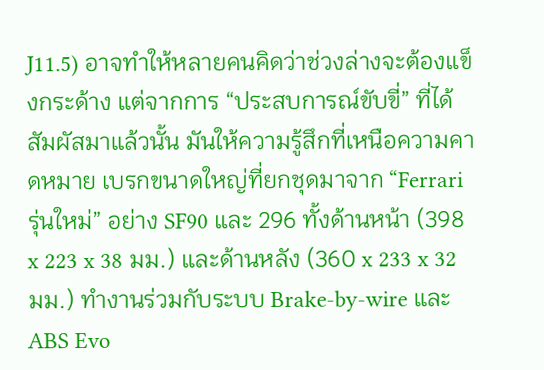J11.5) อาจทำให้หลายคนคิดว่าช่วงล่างจะต้องแข็งกระด้าง แต่จากการ “ประสบการณ์ขับขี่” ที่ได้สัมผัสมาแล้วนั้น มันให้ความรู้สึกที่เหนือความคาดหมาย เบรกขนาดใหญ่ที่ยกชุดมาจาก “Ferrari รุ่นใหม่” อย่าง SF90 และ 296 ทั้งด้านหน้า (398 x 223 x 38 มม.) และด้านหลัง (360 x 233 x 32 มม.) ทำงานร่วมกับระบบ Brake-by-wire และ ABS Evo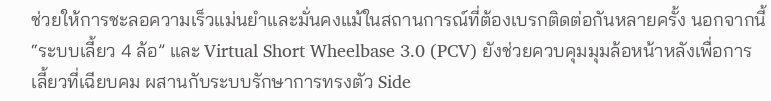ช่วยให้การชะลอความเร็วแม่นยำและมั่นคงแม้ในสถานการณ์ที่ต้องเบรกติดต่อกันหลายครั้ง นอกจากนี้ “ระบบเลี้ยว 4 ล้อ” และ Virtual Short Wheelbase 3.0 (PCV) ยังช่วยควบคุมมุมล้อหน้าหลังเพื่อการเลี้ยวที่เฉียบคม ผสานกับระบบรักษาการทรงตัว Side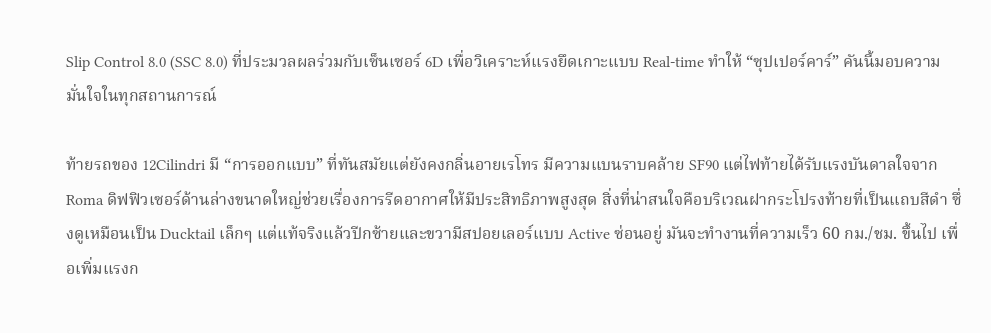Slip Control 8.0 (SSC 8.0) ที่ประมวลผลร่วมกับเซ็นเซอร์ 6D เพื่อวิเคราะห์แรงยึดเกาะแบบ Real-time ทำให้ “ซุปเปอร์คาร์” คันนี้มอบความมั่นใจในทุกสถานการณ์

ท้ายรถของ 12Cilindri มี “การออกแบบ” ที่ทันสมัยแต่ยังคงกลิ่นอายเรโทร มีความแบนราบคล้าย SF90 แต่ไฟท้ายได้รับแรงบันดาลใจจาก Roma ดิฟฟิวเซอร์ด้านล่างขนาดใหญ่ช่วยเรื่องการรีดอากาศให้มีประสิทธิภาพสูงสุด สิ่งที่น่าสนใจคือบริเวณฝากระโปรงท้ายที่เป็นแถบสีดำ ซึ่งดูเหมือนเป็น Ducktail เล็กๆ แต่แท้จริงแล้วปีกซ้ายและขวามีสปอยเลอร์แบบ Active ซ่อนอยู่ มันจะทำงานที่ความเร็ว 60 กม./ชม. ขึ้นไป เพื่อเพิ่มแรงก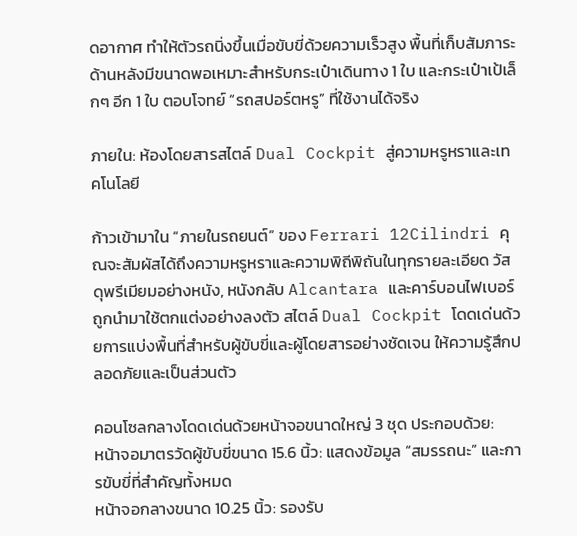ดอากาศ ทำให้ตัวรถนิ่งขึ้นเมื่อขับขี่ด้วยความเร็วสูง พื้นที่เก็บสัมภาระด้านหลังมีขนาดพอเหมาะสำหรับกระเป๋าเดินทาง 1 ใบ และกระเป๋าเป้เล็กๆ อีก 1 ใบ ตอบโจทย์ “รถสปอร์ตหรู” ที่ใช้งานได้จริง

ภายใน: ห้องโดยสารสไตล์ Dual Cockpit สู่ความหรูหราและเทคโนโลยี

ก้าวเข้ามาใน “ภายในรถยนต์” ของ Ferrari 12Cilindri คุณจะสัมผัสได้ถึงความหรูหราและความพิถีพิถันในทุกรายละเอียด วัสดุพรีเมียมอย่างหนัง, หนังกลับ Alcantara และคาร์บอนไฟเบอร์ถูกนำมาใช้ตกแต่งอย่างลงตัว สไตล์ Dual Cockpit โดดเด่นด้วยการแบ่งพื้นที่สำหรับผู้ขับขี่และผู้โดยสารอย่างชัดเจน ให้ความรู้สึกปลอดภัยและเป็นส่วนตัว

คอนโซลกลางโดดเด่นด้วยหน้าจอขนาดใหญ่ 3 ชุด ประกอบด้วย:
หน้าจอมาตรวัดผู้ขับขี่ขนาด 15.6 นิ้ว: แสดงข้อมูล “สมรรถนะ” และการขับขี่ที่สำคัญทั้งหมด
หน้าจอกลางขนาด 10.25 นิ้ว: รองรับ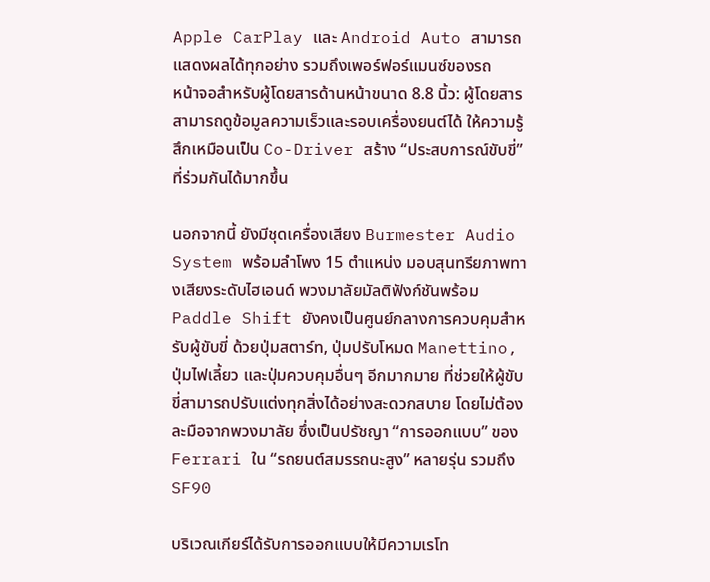Apple CarPlay และ Android Auto สามารถแสดงผลได้ทุกอย่าง รวมถึงเพอร์ฟอร์แมนซ์ของรถ
หน้าจอสำหรับผู้โดยสารด้านหน้าขนาด 8.8 นิ้ว: ผู้โดยสารสามารถดูข้อมูลความเร็วและรอบเครื่องยนต์ได้ ให้ความรู้สึกเหมือนเป็น Co-Driver สร้าง “ประสบการณ์ขับขี่” ที่ร่วมกันได้มากขึ้น

นอกจากนี้ ยังมีชุดเครื่องเสียง Burmester Audio System พร้อมลำโพง 15 ตำแหน่ง มอบสุนทรียภาพทางเสียงระดับไฮเอนด์ พวงมาลัยมัลติฟังก์ชันพร้อม Paddle Shift ยังคงเป็นศูนย์กลางการควบคุมสำหรับผู้ขับขี่ ด้วยปุ่มสตาร์ท, ปุ่มปรับโหมด Manettino, ปุ่มไฟเลี้ยว และปุ่มควบคุมอื่นๆ อีกมากมาย ที่ช่วยให้ผู้ขับขี่สามารถปรับแต่งทุกสิ่งได้อย่างสะดวกสบาย โดยไม่ต้องละมือจากพวงมาลัย ซึ่งเป็นปรัชญา “การออกแบบ” ของ Ferrari ใน “รถยนต์สมรรถนะสูง” หลายรุ่น รวมถึง SF90

บริเวณเกียร์ได้รับการออกแบบให้มีความเรโท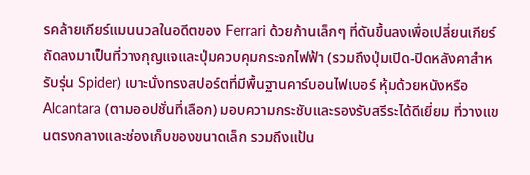รคล้ายเกียร์แมนนวลในอดีตของ Ferrari ด้วยก้านเล็กๆ ที่ดันขึ้นลงเพื่อเปลี่ยนเกียร์ ถัดลงมาเป็นที่วางกุญแจและปุ่มควบคุมกระจกไฟฟ้า (รวมถึงปุ่มเปิด-ปิดหลังคาสำหรับรุ่น Spider) เบาะนั่งทรงสปอร์ตที่มีพื้นฐานคาร์บอนไฟเบอร์ หุ้มด้วยหนังหรือ Alcantara (ตามออปชั่นที่เลือก) มอบความกระชับและรองรับสรีระได้ดีเยี่ยม ที่วางแขนตรงกลางและช่องเก็บของขนาดเล็ก รวมถึงแป้น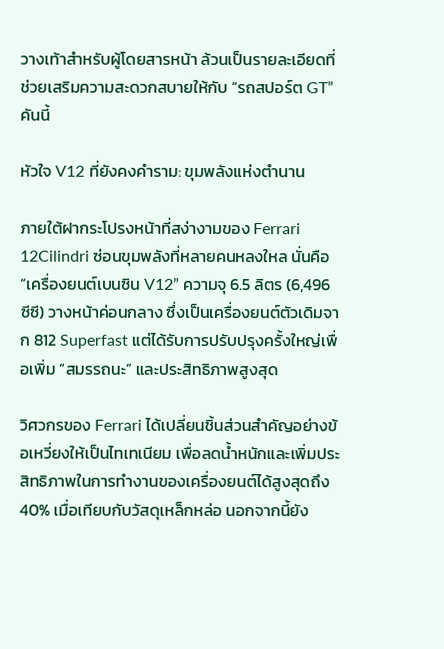วางเท้าสำหรับผู้โดยสารหน้า ล้วนเป็นรายละเอียดที่ช่วยเสริมความสะดวกสบายให้กับ “รถสปอร์ต GT” คันนี้

หัวใจ V12 ที่ยังคงคำราม: ขุมพลังแห่งตำนาน

ภายใต้ฝากระโปรงหน้าที่สง่างามของ Ferrari 12Cilindri ซ่อนขุมพลังที่หลายคนหลงใหล นั่นคือ “เครื่องยนต์เบนซิน V12” ความจุ 6.5 ลิตร (6,496 ซีซี) วางหน้าค่อนกลาง ซึ่งเป็นเครื่องยนต์ตัวเดิมจาก 812 Superfast แต่ได้รับการปรับปรุงครั้งใหญ่เพื่อเพิ่ม “สมรรถนะ” และประสิทธิภาพสูงสุด

วิศวกรของ Ferrari ได้เปลี่ยนชิ้นส่วนสำคัญอย่างข้อเหวี่ยงให้เป็นไทเทเนียม เพื่อลดน้ำหนักและเพิ่มประสิทธิภาพในการทำงานของเครื่องยนต์ได้สูงสุดถึง 40% เมื่อเทียบกับวัสดุเหล็กหล่อ นอกจากนี้ยัง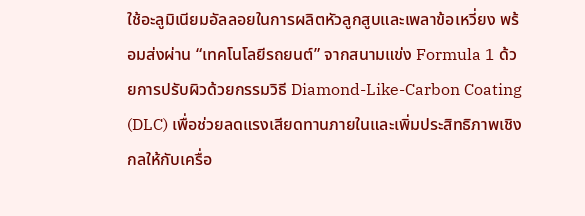ใช้อะลูมิเนียมอัลลอยในการผลิตหัวลูกสูบและเพลาข้อเหวี่ยง พร้อมส่งผ่าน “เทคโนโลยีรถยนต์” จากสนามแข่ง Formula 1 ด้วยการปรับผิวด้วยกรรมวิธี Diamond-Like-Carbon Coating (DLC) เพื่อช่วยลดแรงเสียดทานภายในและเพิ่มประสิทธิภาพเชิงกลให้กับเครื่อ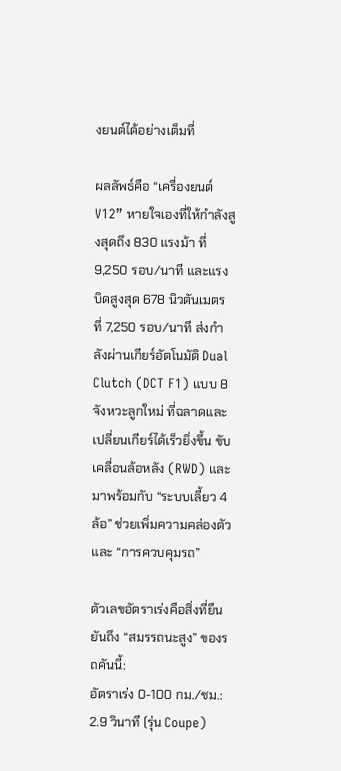งยนต์ได้อย่างเต็มที่

ผลลัพธ์คือ “เครื่องยนต์ V12” หายใจเองที่ให้กำลังสูงสุดถึง 830 แรงม้า ที่ 9,250 รอบ/นาที และแรงบิดสูงสุด 678 นิวตันเมตร ที่ 7,250 รอบ/นาที ส่งกำลังผ่านเกียร์อัตโนมัติ Dual Clutch (DCT F1) แบบ 8 จังหวะลูกใหม่ ที่ฉลาดและเปลี่ยนเกียร์ได้เร็วยิ่งขึ้น ขับเคลื่อนล้อหลัง (RWD) และมาพร้อมกับ “ระบบเลี้ยว 4 ล้อ” ช่วยเพิ่มความคล่องตัวและ “การควบคุมรถ”

ตัวเลขอัตราเร่งคือสิ่งที่ยืนยันถึง “สมรรถนะสูง” ของรถคันนี้:
อัตราเร่ง 0-100 กม./ชม.: 2.9 วินาที (รุ่น Coupe)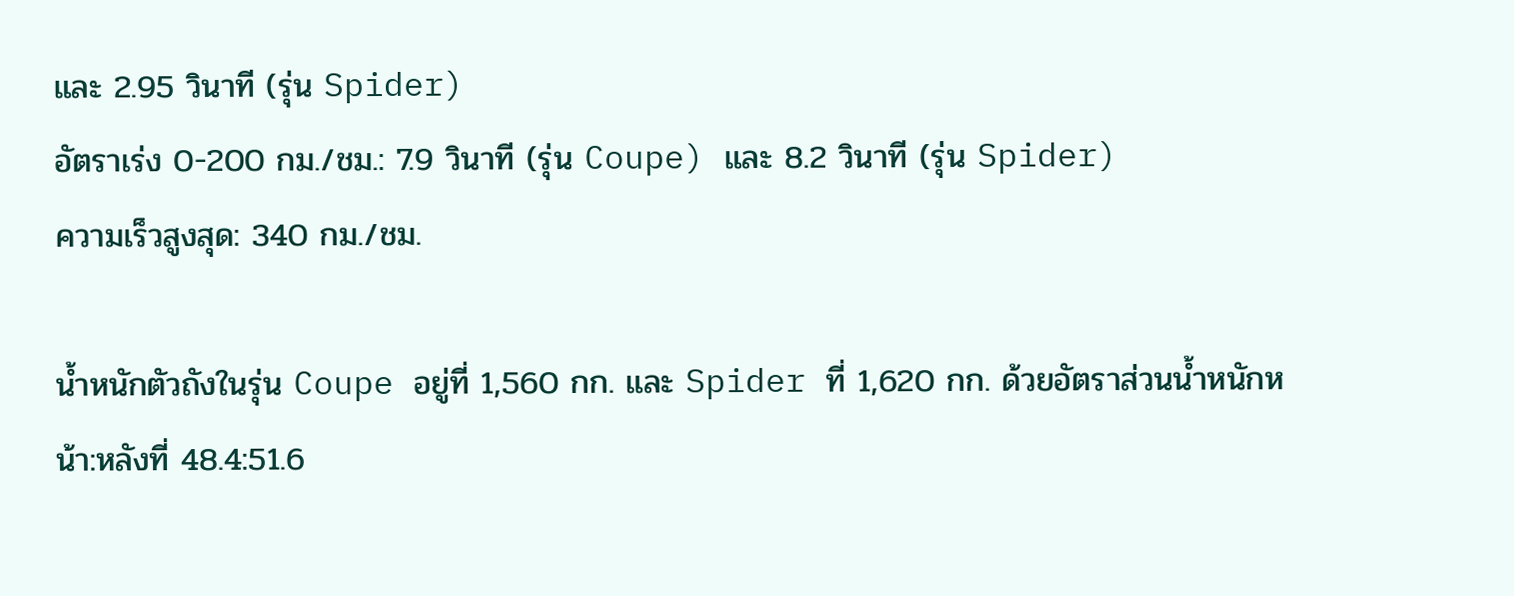และ 2.95 วินาที (รุ่น Spider)
อัตราเร่ง 0-200 กม./ชม.: 7.9 วินาที (รุ่น Coupe) และ 8.2 วินาที (รุ่น Spider)
ความเร็วสูงสุด: 340 กม./ชม.

น้ำหนักตัวถังในรุ่น Coupe อยู่ที่ 1,560 กก. และ Spider ที่ 1,620 กก. ด้วยอัตราส่วนน้ำหนักหน้า:หลังที่ 48.4:51.6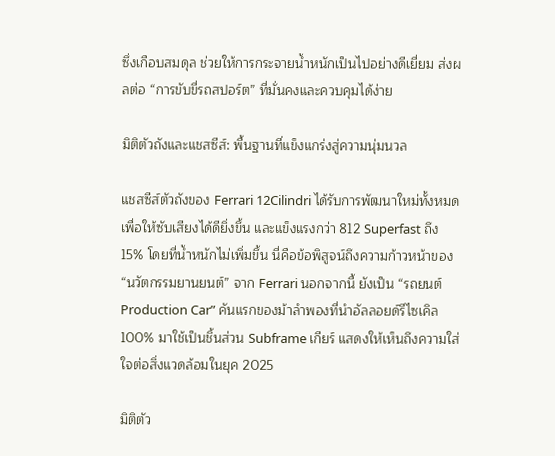ซึ่งเกือบสมดุล ช่วยให้การกระจายน้ำหนักเป็นไปอย่างดีเยี่ยม ส่งผลต่อ “การขับขี่รถสปอร์ต” ที่มั่นคงและควบคุมได้ง่าย

มิติตัวถังและแชสซีส์: พื้นฐานที่แข็งแกร่งสู่ความนุ่มนวล

แชสซีส์ตัวถังของ Ferrari 12Cilindri ได้รับการพัฒนาใหม่ทั้งหมด เพื่อให้ซับเสียงได้ดียิ่งขึ้น และแข็งแรงกว่า 812 Superfast ถึง 15% โดยที่น้ำหนักไม่เพิ่มขึ้น นี่คือข้อพิสูจน์ถึงความก้าวหน้าของ “นวัตกรรมยานยนต์” จาก Ferrari นอกจากนี้ ยังเป็น “รถยนต์ Production Car” คันแรกของม้าลำพองที่นำอัลลอยด์รีไซเคิล 100% มาใช้เป็นชิ้นส่วน Subframe เกียร์ แสดงให้เห็นถึงความใส่ใจต่อสิ่งแวดล้อมในยุค 2025

มิติตัว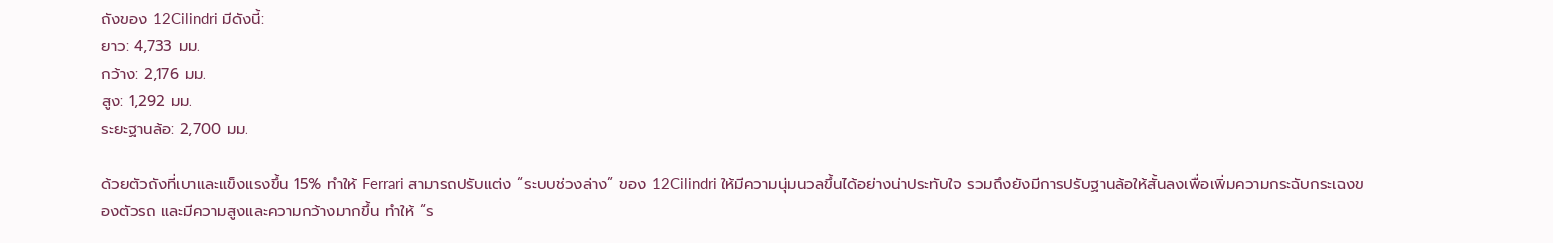ถังของ 12Cilindri มีดังนี้:
ยาว: 4,733 มม.
กว้าง: 2,176 มม.
สูง: 1,292 มม.
ระยะฐานล้อ: 2,700 มม.

ด้วยตัวถังที่เบาและแข็งแรงขึ้น 15% ทำให้ Ferrari สามารถปรับแต่ง “ระบบช่วงล่าง” ของ 12Cilindri ให้มีความนุ่มนวลขึ้นได้อย่างน่าประทับใจ รวมถึงยังมีการปรับฐานล้อให้สั้นลงเพื่อเพิ่มความกระฉับกระเฉงของตัวรถ และมีความสูงและความกว้างมากขึ้น ทำให้ “ร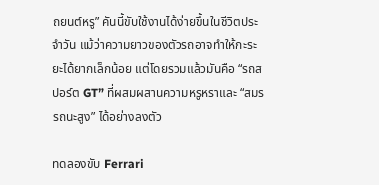ถยนต์หรู” คันนี้ขับใช้งานได้ง่ายขึ้นในชีวิตประจำวัน แม้ว่าความยาวของตัวรถอาจทำให้กะระยะได้ยากเล็กน้อย แต่โดยรวมแล้วมันคือ “รถสปอร์ต GT” ที่ผสมผสานความหรูหราและ “สมรรถนะสูง” ได้อย่างลงตัว

ทดลองขับ Ferrari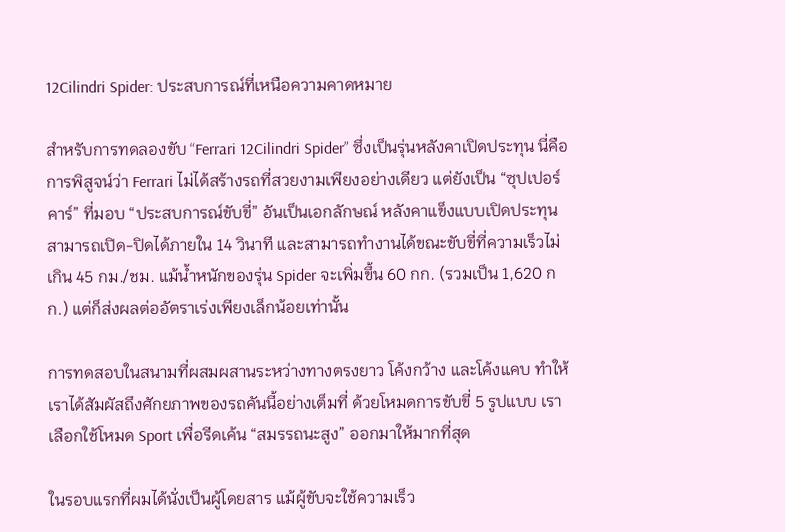12Cilindri Spider: ประสบการณ์ที่เหนือความคาดหมาย

สำหรับการทดลองขับ “Ferrari 12Cilindri Spider” ซึ่งเป็นรุ่นหลังคาเปิดประทุน นี่คือการพิสูจน์ว่า Ferrari ไม่ได้สร้างรถที่สวยงามเพียงอย่างเดียว แต่ยังเป็น “ซุปเปอร์คาร์” ที่มอบ “ประสบการณ์ขับขี่” อันเป็นเอกลักษณ์ หลังคาแข็งแบบเปิดประทุนสามารถเปิด-ปิดได้ภายใน 14 วินาที และสามารถทำงานได้ขณะขับขี่ที่ความเร็วไม่เกิน 45 กม./ชม. แม้น้ำหนักของรุ่น Spider จะเพิ่มขึ้น 60 กก. (รวมเป็น 1,620 กก.) แต่ก็ส่งผลต่ออัตราเร่งเพียงเล็กน้อยเท่านั้น

การทดสอบในสนามที่ผสมผสานระหว่างทางตรงยาว โค้งกว้าง และโค้งแคบ ทำให้เราได้สัมผัสถึงศักยภาพของรถคันนี้อย่างเต็มที่ ด้วยโหมดการขับขี่ 5 รูปแบบ เราเลือกใช้โหมด Sport เพื่อรีดเค้น “สมรรถนะสูง” ออกมาให้มากที่สุด

ในรอบแรกที่ผมได้นั่งเป็นผู้โดยสาร แม้ผู้ขับจะใช้ความเร็ว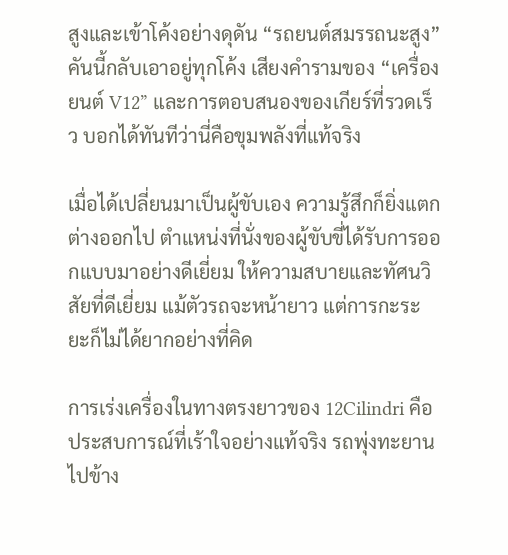สูงและเข้าโค้งอย่างดุดัน “รถยนต์สมรรถนะสูง” คันนี้กลับเอาอยู่ทุกโค้ง เสียงคำรามของ “เครื่องยนต์ V12” และการตอบสนองของเกียร์ที่รวดเร็ว บอกได้ทันทีว่านี่คือขุมพลังที่แท้จริง

เมื่อได้เปลี่ยนมาเป็นผู้ขับเอง ความรู้สึกก็ยิ่งแตกต่างออกไป ตำแหน่งที่นั่งของผู้ขับขี่ได้รับการออกแบบมาอย่างดีเยี่ยม ให้ความสบายและทัศนวิสัยที่ดีเยี่ยม แม้ตัวรถจะหน้ายาว แต่การกะระยะก็ไม่ได้ยากอย่างที่คิด

การเร่งเครื่องในทางตรงยาวของ 12Cilindri คือประสบการณ์ที่เร้าใจอย่างแท้จริง รถพุ่งทะยานไปข้าง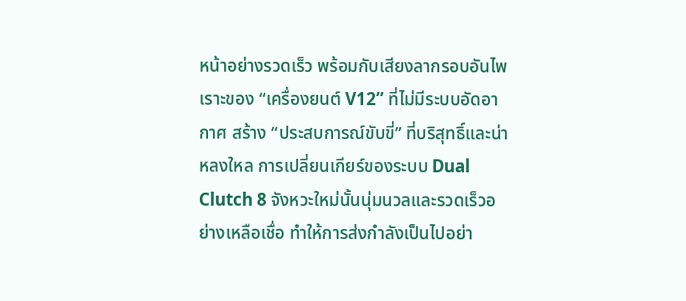หน้าอย่างรวดเร็ว พร้อมกับเสียงลากรอบอันไพเราะของ “เครื่องยนต์ V12” ที่ไม่มีระบบอัดอากาศ สร้าง “ประสบการณ์ขับขี่” ที่บริสุทธิ์และน่าหลงใหล การเปลี่ยนเกียร์ของระบบ Dual Clutch 8 จังหวะใหม่นั้นนุ่มนวลและรวดเร็วอย่างเหลือเชื่อ ทำให้การส่งกำลังเป็นไปอย่า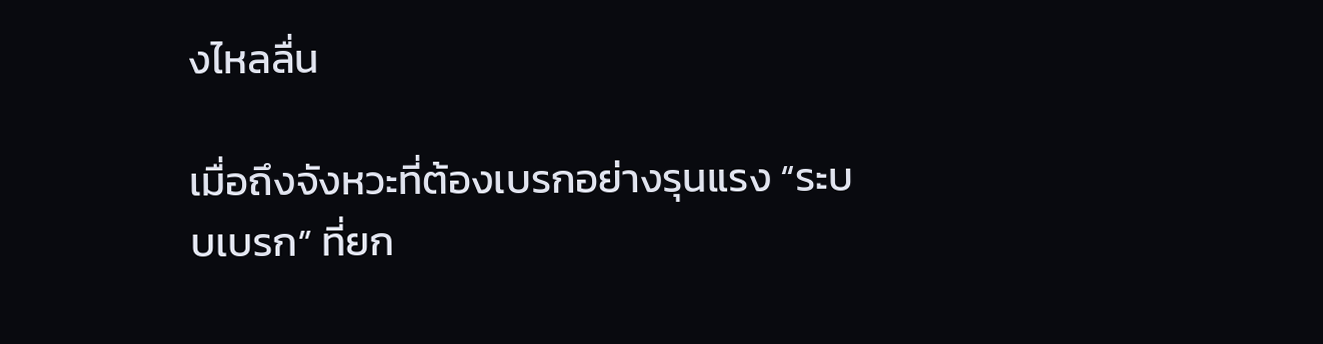งไหลลื่น

เมื่อถึงจังหวะที่ต้องเบรกอย่างรุนแรง “ระบบเบรก” ที่ยก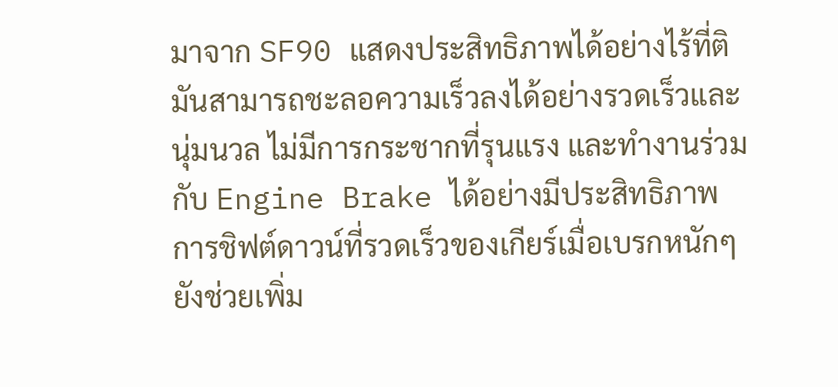มาจาก SF90 แสดงประสิทธิภาพได้อย่างไร้ที่ติ มันสามารถชะลอความเร็วลงได้อย่างรวดเร็วและนุ่มนวล ไม่มีการกระชากที่รุนแรง และทำงานร่วมกับ Engine Brake ได้อย่างมีประสิทธิภาพ การชิฟต์ดาวน์ที่รวดเร็วของเกียร์เมื่อเบรกหนักๆ ยังช่วยเพิ่ม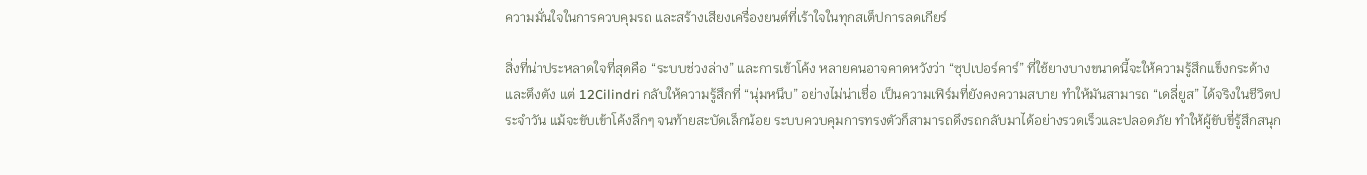ความมั่นใจในการควบคุมรถ และสร้างเสียงเครื่องยนต์ที่เร้าใจในทุกสเต็ปการลดเกียร์

สิ่งที่น่าประหลาดใจที่สุดคือ “ระบบช่วงล่าง” และการเข้าโค้ง หลายคนอาจคาดหวังว่า “ซุปเปอร์คาร์” ที่ใช้ยางบางขนาดนี้จะให้ความรู้สึกแข็งกระด้างและตึงตัง แต่ 12Cilindri กลับให้ความรู้สึกที่ “นุ่มหนึบ” อย่างไม่น่าเชื่อ เป็นความเฟิร์มที่ยังคงความสบาย ทำให้มันสามารถ “เดลี่ยูส” ได้จริงในชีวิตประจำวัน แม้จะขับเข้าโค้งลึกๆ จนท้ายสะบัดเล็กน้อย ระบบควบคุมการทรงตัวก็สามารถดึงรถกลับมาได้อย่างรวดเร็วและปลอดภัย ทำให้ผู้ขับขี่รู้สึกสนุก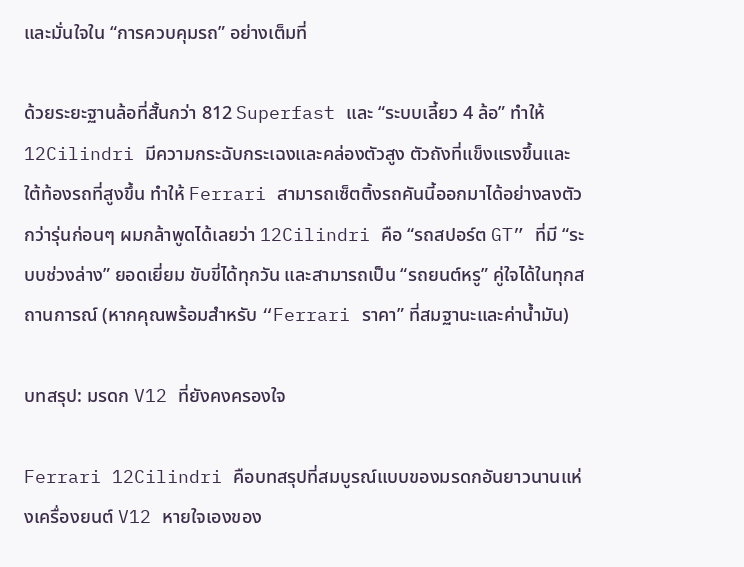และมั่นใจใน “การควบคุมรถ” อย่างเต็มที่

ด้วยระยะฐานล้อที่สั้นกว่า 812 Superfast และ “ระบบเลี้ยว 4 ล้อ” ทำให้ 12Cilindri มีความกระฉับกระเฉงและคล่องตัวสูง ตัวถังที่แข็งแรงขึ้นและใต้ท้องรถที่สูงขึ้น ทำให้ Ferrari สามารถเซ็ตติ้งรถคันนี้ออกมาได้อย่างลงตัวกว่ารุ่นก่อนๆ ผมกล้าพูดได้เลยว่า 12Cilindri คือ “รถสปอร์ต GT” ที่มี “ระบบช่วงล่าง” ยอดเยี่ยม ขับขี่ได้ทุกวัน และสามารถเป็น “รถยนต์หรู” คู่ใจได้ในทุกสถานการณ์ (หากคุณพร้อมสำหรับ “Ferrari ราคา” ที่สมฐานะและค่าน้ำมัน)

บทสรุป: มรดก V12 ที่ยังคงครองใจ

Ferrari 12Cilindri คือบทสรุปที่สมบูรณ์แบบของมรดกอันยาวนานแห่งเครื่องยนต์ V12 หายใจเองของ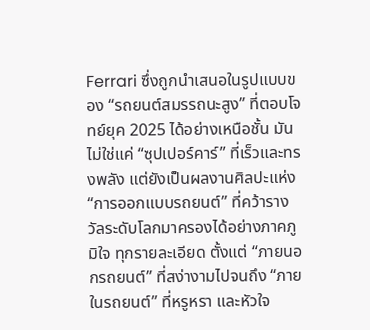Ferrari ซึ่งถูกนำเสนอในรูปแบบของ “รถยนต์สมรรถนะสูง” ที่ตอบโจทย์ยุค 2025 ได้อย่างเหนือชั้น มันไม่ใช่แค่ “ซุปเปอร์คาร์” ที่เร็วและทรงพลัง แต่ยังเป็นผลงานศิลปะแห่ง “การออกแบบรถยนต์” ที่คว้ารางวัลระดับโลกมาครองได้อย่างภาคภูมิใจ ทุกรายละเอียด ตั้งแต่ “ภายนอกรถยนต์” ที่สง่างามไปจนถึง “ภายในรถยนต์” ที่หรูหรา และหัวใจ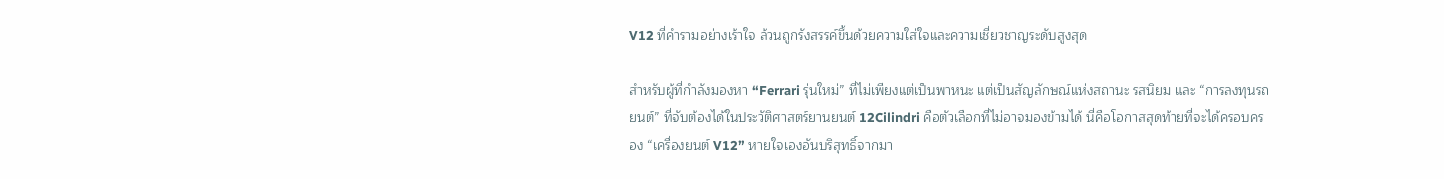V12 ที่คำรามอย่างเร้าใจ ล้วนถูกรังสรรค์ขึ้นด้วยความใส่ใจและความเชี่ยวชาญระดับสูงสุด

สำหรับผู้ที่กำลังมองหา “Ferrari รุ่นใหม่” ที่ไม่เพียงแต่เป็นพาหนะ แต่เป็นสัญลักษณ์แห่งสถานะ รสนิยม และ “การลงทุนรถยนต์” ที่จับต้องได้ในประวัติศาสตร์ยานยนต์ 12Cilindri คือตัวเลือกที่ไม่อาจมองข้ามได้ นี่คือโอกาสสุดท้ายที่จะได้ครอบครอง “เครื่องยนต์ V12” หายใจเองอันบริสุทธิ์จากมา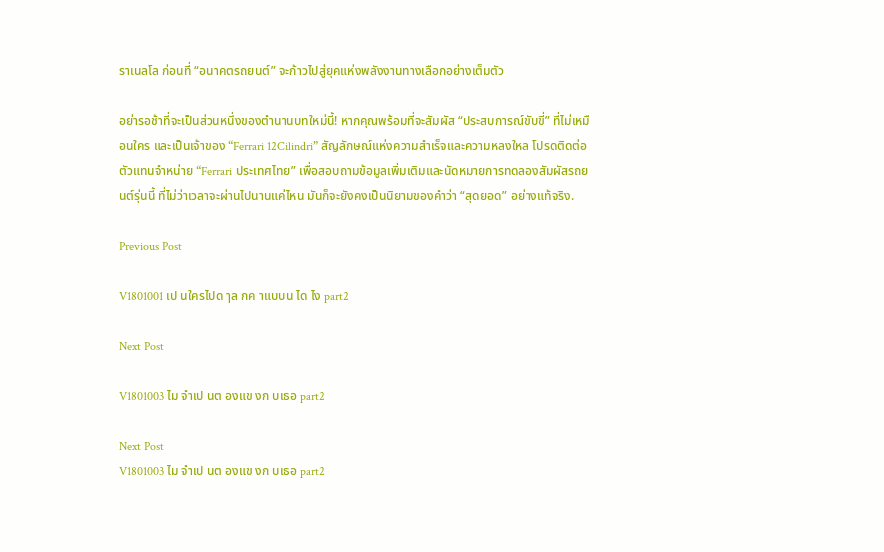ราเนลโล ก่อนที่ “อนาคตรถยนต์” จะก้าวไปสู่ยุคแห่งพลังงานทางเลือกอย่างเต็มตัว

อย่ารอช้าที่จะเป็นส่วนหนึ่งของตำนานบทใหม่นี้! หากคุณพร้อมที่จะสัมผัส “ประสบการณ์ขับขี่” ที่ไม่เหมือนใคร และเป็นเจ้าของ “Ferrari 12Cilindri” สัญลักษณ์แห่งความสำเร็จและความหลงใหล โปรดติดต่อตัวแทนจำหน่าย “Ferrari ประเทศไทย” เพื่อสอบถามข้อมูลเพิ่มเติมและนัดหมายการทดลองสัมผัสรถยนต์รุ่นนี้ ที่ไม่ว่าเวลาจะผ่านไปนานแค่ไหน มันก็จะยังคงเป็นนิยามของคำว่า “สุดยอด” อย่างแท้จริง.

Previous Post

V1801001 เป นใครไปด ๅล กค าแบบน ได ไง part2

Next Post

V1801003 ไม จำเป นต องแข งก บเธอ part2

Next Post
V1801003 ไม จำเป นต องแข งก บเธอ part2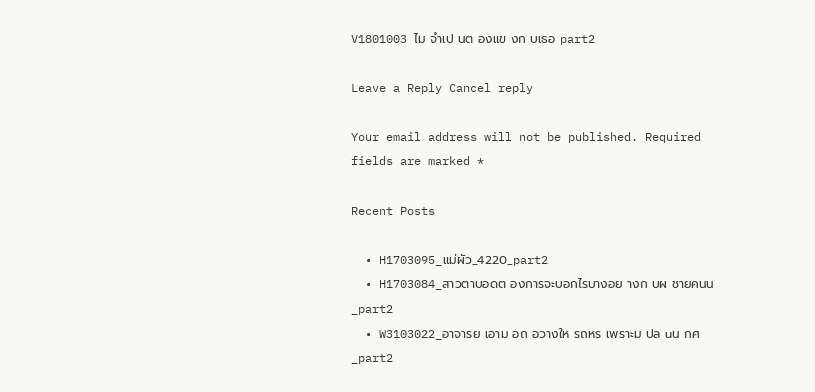V1801003 ไม จำเป นต องแข งก บเธอ part2

Leave a Reply Cancel reply

Your email address will not be published. Required fields are marked *

Recent Posts

  • H1703095_แม่ผัว_4220_part2
  • H1703084_สาวตาบอดต องการจะบอกไรบางอย างก บผ ชายคนน_part2
  • W3103022_อาจารย เอาม อถ อวางให รถหร เพราะม ปล uน กศ_part2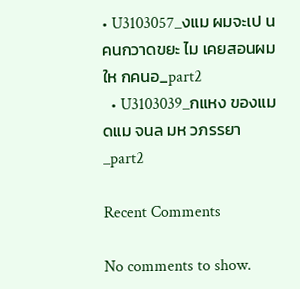• U3103057_งแม ผมจะเป นคนกวาดขยะ ไม เคยสอนผมให กคนอ_part2
  • U3103039_กแหง ของแม ดแม จนล มห วภรรยา_part2

Recent Comments

No comments to show.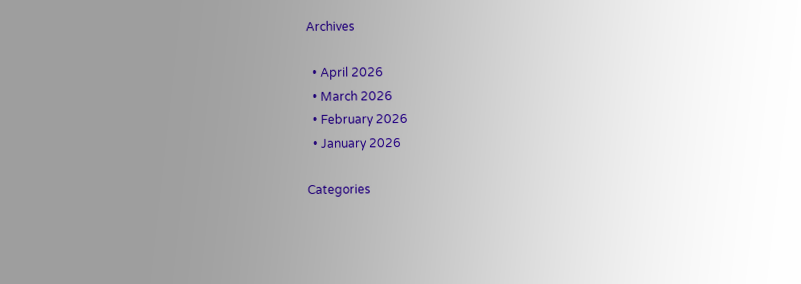Archives

  • April 2026
  • March 2026
  • February 2026
  • January 2026

Categories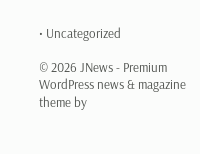• Uncategorized

© 2026 JNews - Premium WordPress news & magazine theme by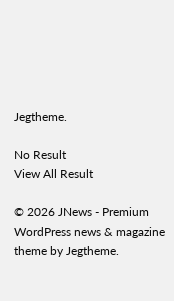Jegtheme.

No Result
View All Result

© 2026 JNews - Premium WordPress news & magazine theme by Jegtheme.